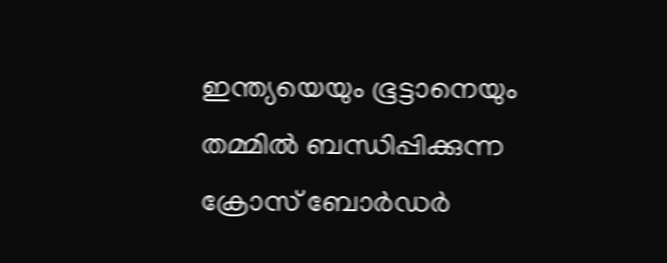ഇന്ത്യയെയും ഭൂട്ടാനെയും തമ്മിൽ ബന്ധിപ്പിക്കുന്ന ക്രോസ് ബോർഡർ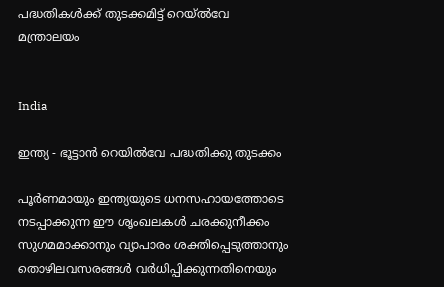പദ്ധതികൾക്ക് തുടക്കമിട്ട് റെയ്ൽവേ മന്ത്രാലയം


India

ഇന്ത്യ - ഭൂട്ടാൻ റെയിൽവേ പദ്ധതിക്കു തുടക്കം

പൂർണമായും ഇന്ത്യയുടെ ധനസഹായത്തോടെ നടപ്പാക്കുന്ന ഈ ശൃംഖലകൾ ചരക്കുനീക്കം സുഗമമാക്കാനും വ്യാപാരം ശക്തിപ്പെടുത്താനും തൊഴിലവസരങ്ങൾ വർധിപ്പിക്കുന്നതിനെയും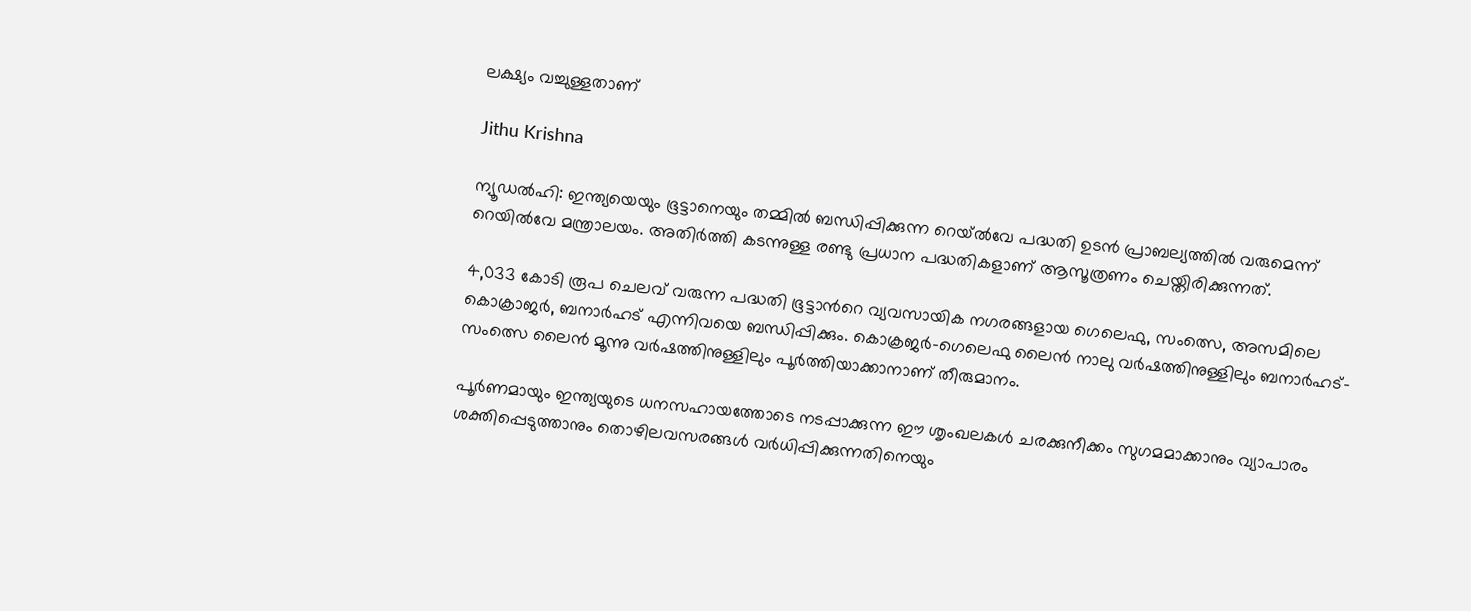ലക്ഷ്യം വച്ചുള്ളതാണ്

Jithu Krishna

ന്യൂഡൽഹി: ഇന്ത്യയെയും ഭൂട്ടാനെയും തമ്മിൽ ബന്ധിപ്പിക്കുന്ന റെയ്ൽവേ പദ്ധതി ഉടൻ പ്രാബല്യത്തിൽ വരുമെന്ന് റെയിൽവേ മന്ത്രാലയം. അതിർത്തി കടന്നുള്ള രണ്ടു പ്രധാന പദ്ധതികളാണ് ആസൂത്രണം ചെയ്തിരിക്കുന്നത്.

4,033 കോടി രൂപ ചെലവ് വരുന്ന പദ്ധതി ഭൂട്ടാന്‍റെ വ്യവസായിക നഗരങ്ങളായ ഗെലെഫു, സംത്സെ, അസമിലെ കൊക്രാജർ, ബനാർഹട് എന്നിവയെ ബന്ധിപ്പിക്കും. കൊക്രജർ-ഗെലെഫു ലൈൻ നാലു വർഷത്തിനുള്ളിലും ബനാർഹട്-സംത്സെ ലൈൻ മൂന്നു വർഷത്തിനുള്ളിലും പൂർത്തിയാക്കാനാണ് തീരുമാനം.

പൂർണമായും ഇന്ത്യയുടെ ധനസഹായത്തോടെ നടപ്പാക്കുന്ന ഈ ശൃംഖലകൾ ചരക്കുനീക്കം സുഗമമാക്കാനും വ്യാപാരം ശക്തിപ്പെടുത്താനും തൊഴിലവസരങ്ങൾ വർധിപ്പിക്കുന്നതിനെയും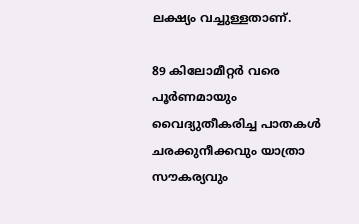ലക്ഷ്യം വച്ചുള്ളതാണ്.

89 കിലോമീറ്റർ വരെ പൂർണമായും വൈദ്യുതീകരിച്ച പാതകൾ ചരക്കുനീക്കവും യാത്രാ സൗകര്യവും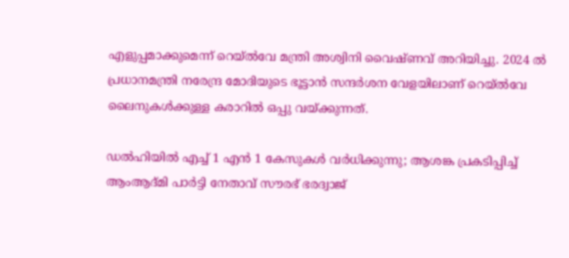എളുപ്പമാക്കുമെന്ന് റെയ്ൽവേ മന്ത്രി അശ്വിനി വൈഷ്ണവ് അറിയിച്ചു. 2024 ൽ പ്രധാനമന്ത്രി നരേന്ദ്ര മോദിയുടെ ഭൂട്ടാൻ സന്ദർശന വേളയിലാണ് റെയ്ൽവേ ലൈനുകൾക്കുള്ള കരാറിൽ ഒപ്പു വയ്ക്കുന്നത്.

ഡൽഹിയിൽ എച്ച് 1 എൻ 1 കേസുകൾ വർധിക്കുന്നു; ആശങ്ക പ്രകടിപ്പിച്ച് ആംആദ്മി പാർട്ടി നേതാവ് സൗരഭ് ഭരദ്വാജ്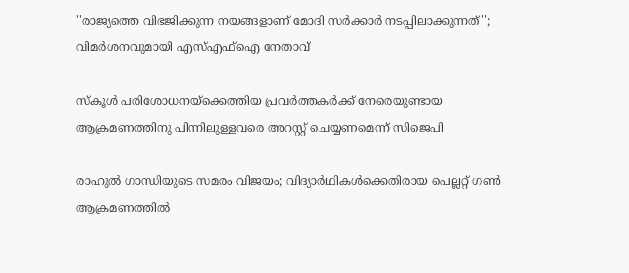''രാജ‍്യത്തെ വിഭജിക്കുന്ന നയങ്ങളാണ് മോദി സർക്കാർ നടപ്പിലാക്കുന്നത്''; വിമർശനവുമായി എസ്എഫ്ഐ നേതാവ്

സ്കൂൾ പരിശോധനയ്‌ക്കെത്തിയ പ്രവർത്തകർക്ക് നേരെയുണ്ടായ ആക്രമണത്തിനു പിന്നിലുള്ളവരെ അറസ്റ്റ് ചെയ്യണമെന്ന് സിജെപി

രാഹുൽ ഗാന്ധിയുടെ സമരം വിജയം; വിദ‍്യാർഥികൾക്കെതിരായ പെല്ലറ്റ് ഗൺ ആക്രമണത്തിൽ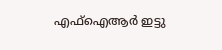എഫ്ഐആർ ഇട്ടു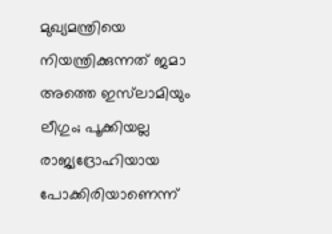മുഖ‍്യമന്ത്രിയെ നിയന്ത്രിക്കുന്നത് ജമാ അത്തെ ഇസ്‌ലാമിയും ലീഗും; പൂക്കിയല്ല രാജ‍്യദ്രോഹിയായ പോക്കിരിയാണെന്ന്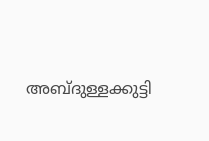അബ്ദുള്ളക്കുട്ടി